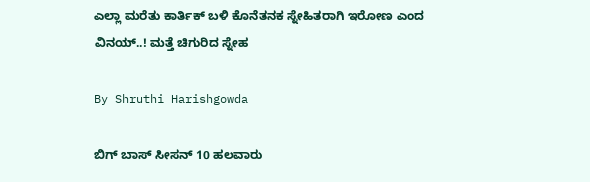ಎಲ್ಲಾ ಮರೆತು ಕಾರ್ತಿಕ್ ಬಳಿ ಕೊನೆತನಕ ಸ್ನೇಹಿತರಾಗಿ ಇರೋಣ ಎಂದ ವಿನಯ್..! ಮತ್ತೆ ಚಿಗುರಿದ ಸ್ನೇಹ

By Shruthi Harishgowda

ಬಿಗ್ ಬಾಸ್ ಸೀಸನ್ 10 ಹಲವಾರು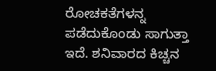ರೋಚಕತೆಗಳನ್ನ ಪಡೆದುಕೊಂಡು ಸಾಗುತ್ತಾ ಇದೆ. ಶನಿವಾರದ ಕಿಚ್ಚನ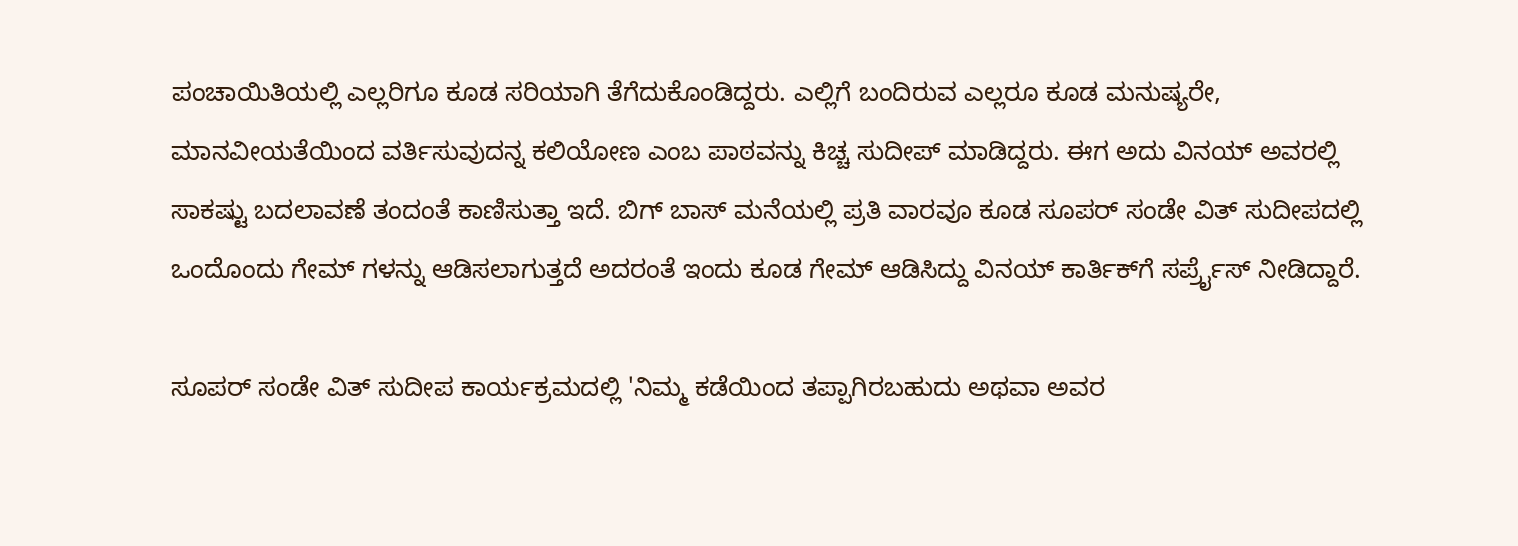ಪಂಚಾಯಿತಿಯಲ್ಲಿ ಎಲ್ಲರಿಗೂ ಕೂಡ ಸರಿಯಾಗಿ ತೆಗೆದುಕೊಂಡಿದ್ದರು. ಎಲ್ಲಿಗೆ ಬಂದಿರುವ ಎಲ್ಲರೂ ಕೂಡ ಮನುಷ್ಯರೇ, ಮಾನವೀಯತೆಯಿಂದ ವರ್ತಿಸುವುದನ್ನ ಕಲಿಯೋಣ ಎಂಬ ಪಾಠವನ್ನು ಕಿಚ್ಚ ಸುದೀಪ್ ಮಾಡಿದ್ದರು. ಈಗ ಅದು ವಿನಯ್ ಅವರಲ್ಲಿ ಸಾಕಷ್ಟು ಬದಲಾವಣೆ ತಂದಂತೆ ಕಾಣಿಸುತ್ತಾ ಇದೆ. ಬಿಗ್ ಬಾಸ್ ಮನೆಯಲ್ಲಿ ಪ್ರತಿ ವಾರವೂ ಕೂಡ ಸೂಪರ್ ಸಂಡೇ ವಿತ್ ಸುದೀಪದಲ್ಲಿ ಒಂದೊಂದು ಗೇಮ್ ಗಳನ್ನು ಆಡಿಸಲಾಗುತ್ತದೆ ಅದರಂತೆ ಇಂದು ಕೂಡ ಗೇಮ್ ಆಡಿಸಿದ್ದು ವಿನಯ್ ಕಾರ್ತಿಕ್‌ಗೆ ಸರ್ಪ್ರೈಸ್ ನೀಡಿದ್ದಾರೆ.

ಸೂಪರ್ ಸಂಡೇ ವಿತ್ ಸುದೀಪ ಕಾರ್ಯಕ್ರಮದಲ್ಲಿ 'ನಿಮ್ಮ ಕಡೆಯಿಂದ ತಪ್ಪಾಗಿರಬಹುದು ಅಥವಾ ಅವರ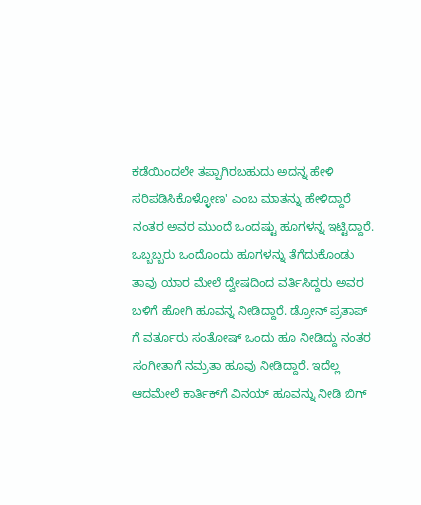ಕಡೆಯಿಂದಲೇ ತಪ್ಪಾಗಿರಬಹುದು ಅದನ್ನ ಹೇಳಿ ಸರಿಪಡಿಸಿಕೊಳ್ಳೋಣ' ಎಂಬ ಮಾತನ್ನು ಹೇಳಿದ್ದಾರೆ ನಂತರ ಅವರ ಮುಂದೆ ಒಂದಷ್ಟು ಹೂಗಳನ್ನ ಇಟ್ಟಿದ್ದಾರೆ. ಒಬ್ಬಬ್ಬರು ಒಂದೊಂದು ಹೂಗಳನ್ನು ತೆಗೆದುಕೊಂಡು ತಾವು ಯಾರ ಮೇಲೆ ದ್ವೇಷದಿಂದ ವರ್ತಿಸಿದ್ದರು ಅವರ ಬಳಿಗೆ ಹೋಗಿ ಹೂವನ್ನ ನೀಡಿದ್ದಾರೆ. ಡ್ರೋನ್ ಪ್ರತಾಪ್ ಗೆ ವರ್ತೂರು ಸಂತೋಷ್ ಒಂದು ಹೂ ನೀಡಿದ್ದು ನಂತರ ಸಂಗೀತಾಗೆ ನಮ್ರತಾ ಹೂವು ನೀಡಿದ್ದಾರೆ. ಇದೆಲ್ಲ ಆದಮೇಲೆ ಕಾರ್ತಿಕ್‌ಗೆ ವಿನಯ್ ಹೂವನ್ನು ನೀಡಿ ಬಿಗ್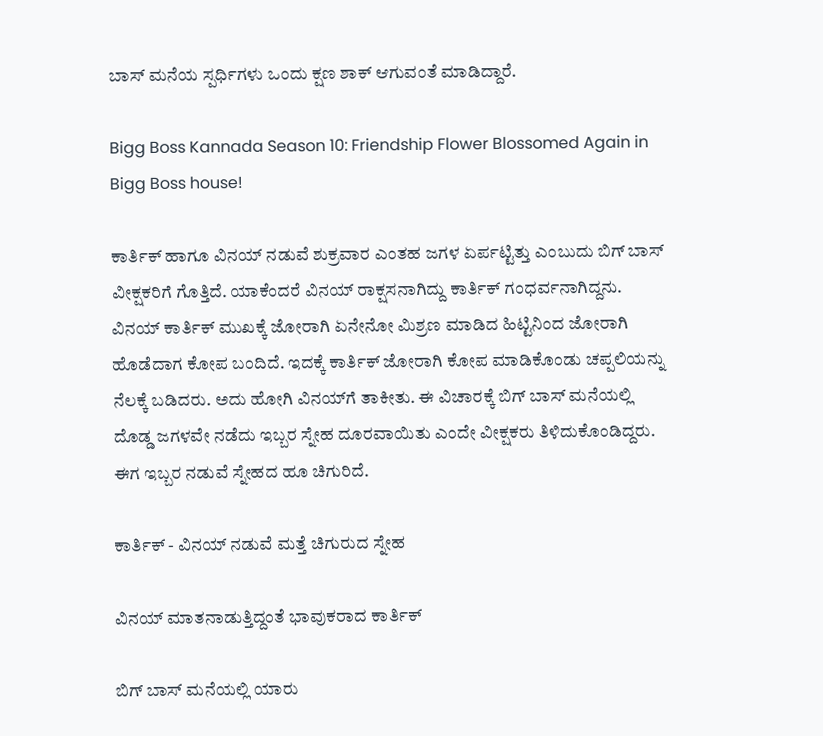ಬಾಸ್ ಮನೆಯ ಸ್ಪರ್ಧಿಗಳು ಒಂದು ಕ್ಷಣ ಶಾಕ್ ಆಗುವಂತೆ ಮಾಡಿದ್ದಾರೆ.

Bigg Boss Kannada Season 10: Friendship Flower Blossomed Again in Bigg Boss house!

ಕಾರ್ತಿಕ್ ಹಾಗೂ ವಿನಯ್ ನಡುವೆ ಶುಕ್ರವಾರ ಎಂತಹ ಜಗಳ ಏರ್ಪಟ್ಟಿತ್ತು ಎಂಬುದು ಬಿಗ್ ಬಾಸ್ ವೀಕ್ಷಕರಿಗೆ ಗೊತ್ತಿದೆ. ಯಾಕೆಂದರೆ ವಿನಯ್ ರಾಕ್ಷಸನಾಗಿದ್ದು ಕಾರ್ತಿಕ್ ಗಂಧರ್ವನಾಗಿದ್ದನು. ವಿನಯ್ ಕಾರ್ತಿಕ್ ಮುಖಕ್ಕೆ ಜೋರಾಗಿ ಏನೇನೋ ಮಿಶ್ರಣ ಮಾಡಿದ ಹಿಟ್ಟಿನಿಂದ ಜೋರಾಗಿ ಹೊಡೆದಾಗ ಕೋಪ ಬಂದಿದೆ. ಇದಕ್ಕೆ ಕಾರ್ತಿಕ್ ಜೋರಾಗಿ ಕೋಪ ಮಾಡಿಕೊಂಡು ಚಪ್ಪಲಿಯನ್ನು ನೆಲಕ್ಕೆ ಬಡಿದರು. ಅದು ಹೋಗಿ ವಿನಯ್‌ಗೆ ತಾಕೀತು. ಈ ವಿಚಾರಕ್ಕೆ ಬಿಗ್ ಬಾಸ್ ಮನೆಯಲ್ಲಿ ದೊಡ್ಡ ಜಗಳವೇ ನಡೆದು ಇಬ್ಬರ ಸ್ನೇಹ ದೂರವಾಯಿತು ಎಂದೇ ವೀಕ್ಷಕರು ತಿಳಿದುಕೊಂಡಿದ್ದರು. ಈಗ ಇಬ್ಬರ ನಡುವೆ ಸ್ನೇಹದ ಹೂ‌ ಚಿಗುರಿದೆ.

ಕಾರ್ತಿಕ್ - ವಿನಯ್ ನಡುವೆ ಮತ್ತೆ ಚಿಗುರುದ ಸ್ನೇಹ

ವಿನಯ್ ಮಾತನಾಡುತ್ತಿದ್ದಂತೆ ಭಾವುಕರಾದ ಕಾರ್ತಿಕ್

ಬಿಗ್ ಬಾಸ್ ಮನೆಯಲ್ಲಿ ಯಾರು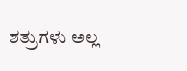ಶತ್ರುಗಳು ಅಲ್ಲ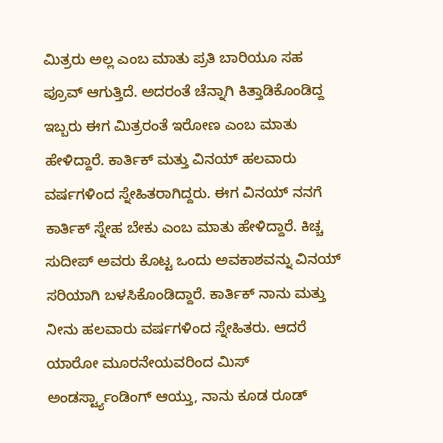ಮಿತ್ರರು ಅಲ್ಲ ಎಂಬ ಮಾತು ಪ್ರತಿ ಬಾರಿಯೂ ಸಹ ಪ್ರೂವ್ ಆಗುತ್ತಿದೆ. ಅದರಂತೆ ಚೆನ್ನಾಗಿ ಕಿತ್ತಾಡಿಕೊಂಡಿದ್ದ ಇಬ್ಬರು ಈಗ ಮಿತ್ರರಂತೆ ಇರೋಣ ಎಂಬ ಮಾತು ಹೇಳಿದ್ದಾರೆ. ಕಾರ್ತಿಕ್ ಮತ್ತು ವಿನಯ್ ಹಲವಾರು ವರ್ಷಗಳಿಂದ ಸ್ನೇಹಿತರಾಗಿದ್ದರು. ಈಗ ವಿನಯ್ ನನಗೆ ಕಾರ್ತಿಕ್ ಸ್ನೇಹ ಬೇಕು ಎಂಬ ಮಾತು ಹೇಳಿದ್ದಾರೆ. ಕಿಚ್ಚ ಸುದೀಪ್ ಅವರು ಕೊಟ್ಟ ಒಂದು ಅವಕಾಶವನ್ನು ವಿನಯ್ ಸರಿಯಾಗಿ ಬಳಸಿಕೊಂಡಿದ್ದಾರೆ. ಕಾರ್ತಿಕ್ ನಾನು ಮತ್ತು ನೀನು ಹಲವಾರು ವರ್ಷಗಳಿಂದ ಸ್ನೇಹಿತರು. ಆದರೆ ಯಾರೋ ಮೂರನೇಯವರಿಂದ ಮಿಸ್ ಅಂಡರ್ಸ್ಟ್ಯಾಂಡಿಂಗ್ ಆಯ್ತು, ನಾನು ಕೂಡ ರೂಡ್‌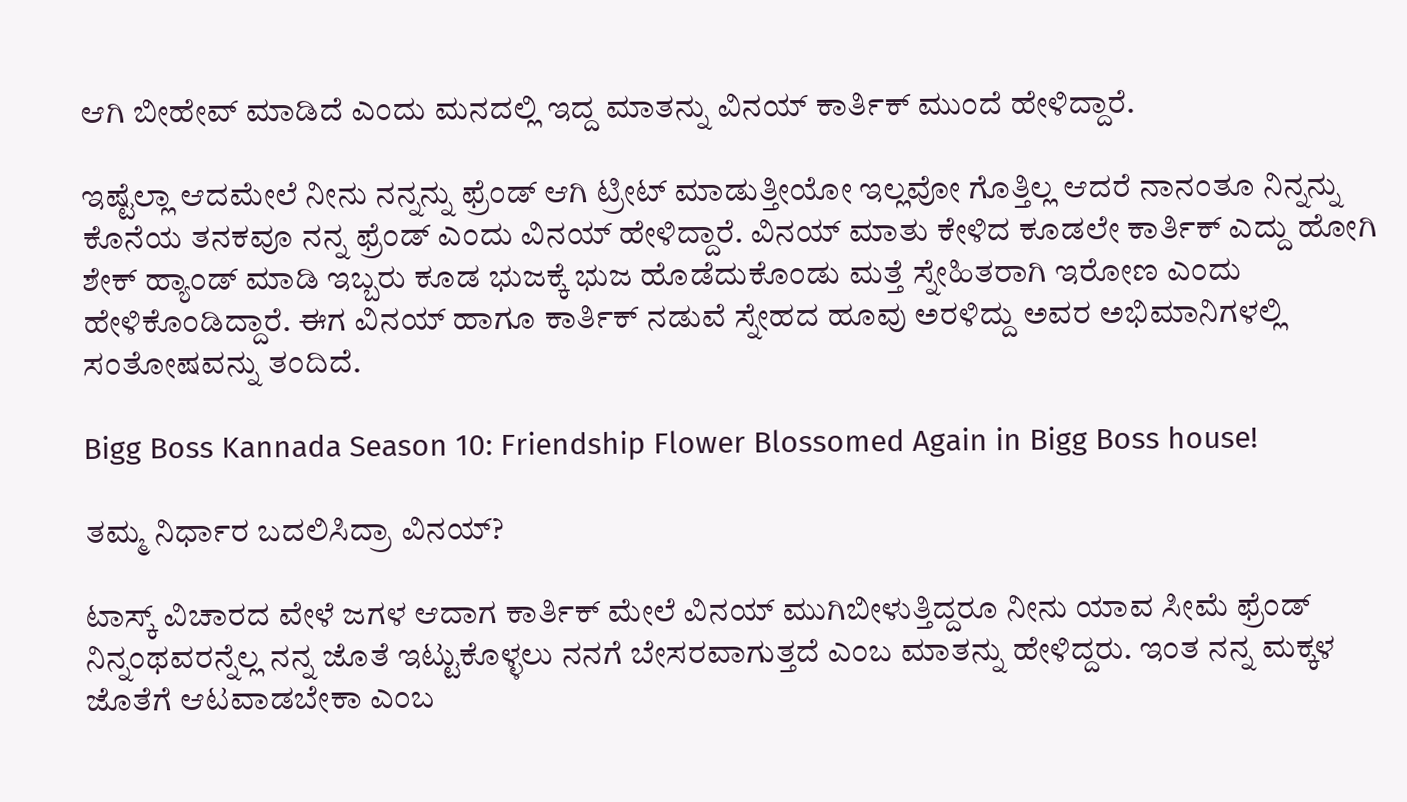ಆಗಿ ಬೀಹೇವ್ ಮಾಡಿದೆ ಎಂದು ಮನದಲ್ಲಿ ಇದ್ದ ಮಾತನ್ನು ವಿನಯ್ ಕಾರ್ತಿಕ್ ಮುಂದೆ ಹೇಳಿದ್ದಾರೆ.

ಇಷ್ಟೆಲ್ಲಾ ಆದಮೇಲೆ ನೀನು ನನ್ನನ್ನು ಫ್ರೆಂಡ್ ಆಗಿ ಟ್ರೀಟ್ ಮಾಡುತ್ತೀಯೋ ಇಲ್ಲವೋ ಗೊತ್ತಿಲ್ಲ ಆದರೆ ನಾನಂತೂ ನಿನ್ನನ್ನು ಕೊನೆಯ ತನಕವೂ ನನ್ನ ಫ್ರೆಂಡ್ ಎಂದು ವಿನಯ್ ಹೇಳಿದ್ದಾರೆ. ವಿನಯ್ ಮಾತು ಕೇಳಿದ ಕೂಡಲೇ ಕಾರ್ತಿಕ್ ಎದ್ದು ಹೋಗಿ‌ ಶೇಕ್ ಹ್ಯಾಂಡ್ ಮಾಡಿ ಇಬ್ಬರು ಕೂಡ ಭುಜಕ್ಕೆ ಭುಜ ಹೊಡೆದುಕೊಂಡು ಮತ್ತೆ ಸ್ನೇಹಿತರಾಗಿ ಇರೋಣ ಎಂದು ಹೇಳಿಕೊಂಡಿದ್ದಾರೆ. ಈಗ ವಿನಯ್ ಹಾಗೂ ಕಾರ್ತಿಕ್ ನಡುವೆ ಸ್ನೇಹದ ಹೂವು ಅರಳಿದ್ದು ಅವರ ಅಭಿಮಾನಿಗಳಲ್ಲಿ ಸಂತೋಷವನ್ನು ತಂದಿದೆ.

Bigg Boss Kannada Season 10: Friendship Flower Blossomed Again in Bigg Boss house!

ತಮ್ಮ ನಿರ್ಧಾರ ಬದಲಿಸಿದ್ರಾ ವಿನಯ್?

ಟಾಸ್ಕ್ ವಿಚಾರದ ವೇಳೆ ಜಗಳ ಆದಾಗ ಕಾರ್ತಿಕ್ ಮೇಲೆ ವಿನಯ್ ಮುಗಿಬೀಳುತ್ತಿದ್ದರೂ ನೀನು ಯಾವ ಸೀಮೆ ಫ್ರೆಂಡ್ ನಿನ್ನಂಥವರನ್ನೆಲ್ಲ ನನ್ನ ಜೊತೆ ಇಟ್ಟುಕೊಳ್ಳಲು ನನಗೆ ಬೇಸರವಾಗುತ್ತದೆ ಎಂಬ ಮಾತನ್ನು ಹೇಳಿದ್ದರು. ಇಂತ ನನ್ನ ಮಕ್ಕಳ ಜೊತೆಗೆ ಆಟವಾಡಬೇಕಾ ಎಂಬ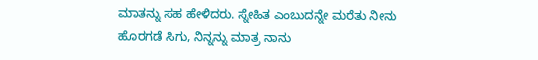ಮಾತನ್ನು ಸಹ ಹೇಳಿದರು. ಸ್ನೇಹಿತ ಎಂಬುದನ್ನೇ ಮರೆತು ನೀನು ಹೊರಗಡೆ ಸಿಗು, ನಿನ್ನನ್ನು ಮಾತ್ರ ನಾನು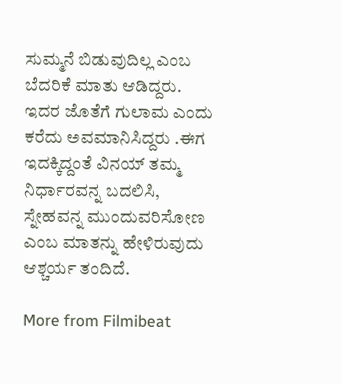ಸುಮ್ಮನೆ ಬಿಡುವುದಿಲ್ಲ ಎಂಬ ಬೆದರಿಕೆ ಮಾತು ಆಡಿದ್ದರು. ಇದರ ಜೊತೆಗೆ ಗುಲಾಮ ಎಂದು ಕರೆದು ಅವಮಾನಿಸಿದ್ದರು .ಈಗ ಇದಕ್ಕಿದ್ದಂತೆ ವಿನಯ್ ತಮ್ಮ ನಿರ್ಧಾರವನ್ನ ಬದಲಿಸಿ, ಸ್ನೇಹವನ್ನ ಮುಂದುವರಿಸೋಣ ಎಂಬ ಮಾತನ್ನು ಹೇಳಿರುವುದು ಆಶ್ಚರ್ಯ ತಂದಿದೆ.

More from Filmibeat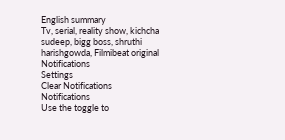English summary
Tv, serial, reality show, kichcha sudeep, bigg boss, shruthi harishgowda, Filmibeat original
Notifications
Settings
Clear Notifications
Notifications
Use the toggle to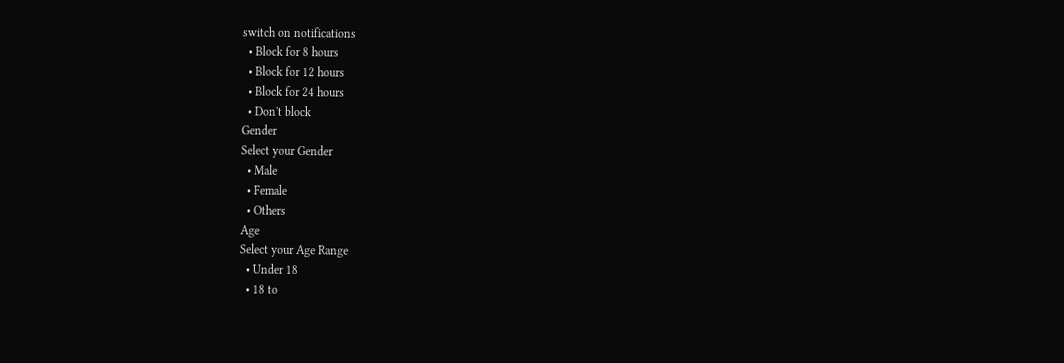switch on notifications
  • Block for 8 hours
  • Block for 12 hours
  • Block for 24 hours
  • Don't block
Gender
Select your Gender
  • Male
  • Female
  • Others
Age
Select your Age Range
  • Under 18
  • 18 to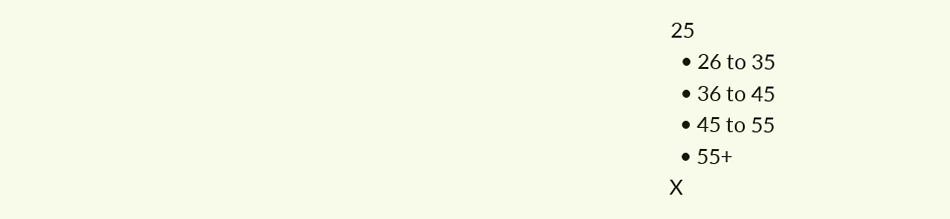25
  • 26 to 35
  • 36 to 45
  • 45 to 55
  • 55+
X